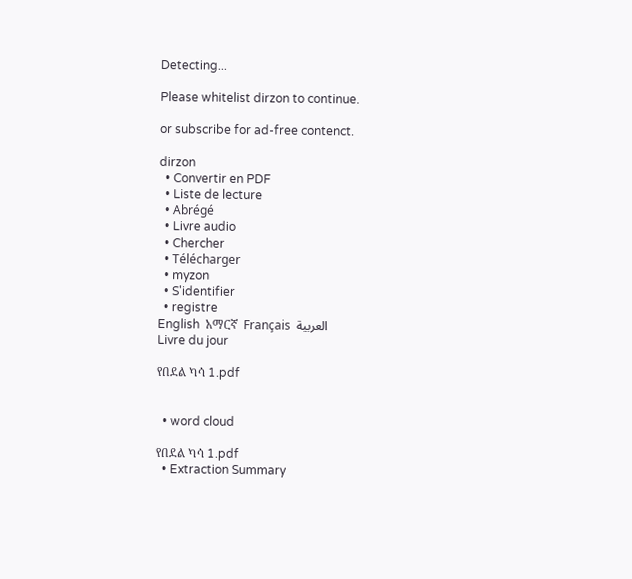Detecting...

Please whitelist dirzon to continue.

or subscribe for ad-free contenct.

dirzon
  • Convertir en PDF
  • Liste de lecture
  • Abrégé
  • Livre audio
  • Chercher
  • Télécharger
  • myzon
  • S'identifier
  • registre
English  አማርኛ  Français  العربية
Livre du jour

የበደል ካሳ 1.pdf


  • word cloud

የበደል ካሳ 1.pdf
  • Extraction Summary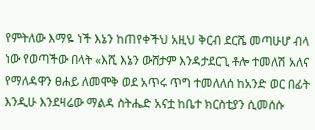የምትለው እማዬ ነች እኔን ከጠየቀችህ አዚህ ቅርብ ደርሼ መጣሁሆ ብላ ነው የወጣችው በላት «እሺ እኔን ውሸታም እንዳታደርጊ ቶሎ ተመለሽ አለና የማለዳዋን ፀሐይ ለመሞቅ ወደ አጥሩ ጥግ ተመለለሰ ከአንድ ወር በፊት እንዲሁ እንደዛሬው ማልዳ ስትሔድ አናቷ ከቤተ ክርስቲያን ሲመሰሱ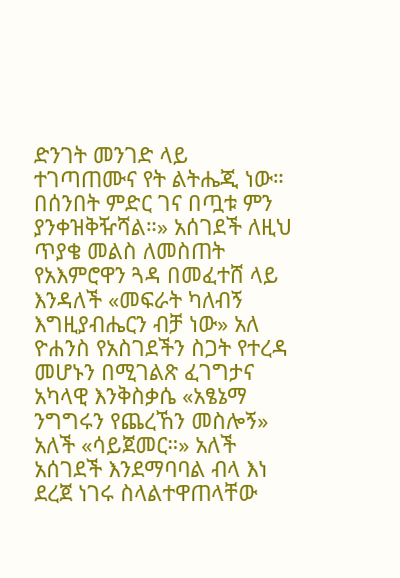ድንገት መንገድ ላይ ተገጣጠሙና የት ልትሔጂ ነው። በሰንበት ምድር ገና በጧቱ ምን ያንቀዝቅዥሻል።» አሰገደች ለዚህ ጥያቄ መልስ ለመስጠት የአእምሮዋን ጓዳ በመፈተሸ ላይ እንዳለች «መፍራት ካለብኝ እግዚያብሔርን ብቻ ነው» አለ ዮሐንስ የአስገደችን ስጋት የተረዳ መሆኑን በሚገልጽ ፈገግታና አካላዊ እንቅስቃሴ «አፄኔማ ንግግሩን የጨረኸን መስሎኝ» አለች «ሳይጀመር።» አለች አሰገደች እንደማባባል ብላ እነ ደረጀ ነገሩ ስላልተዋጠላቸው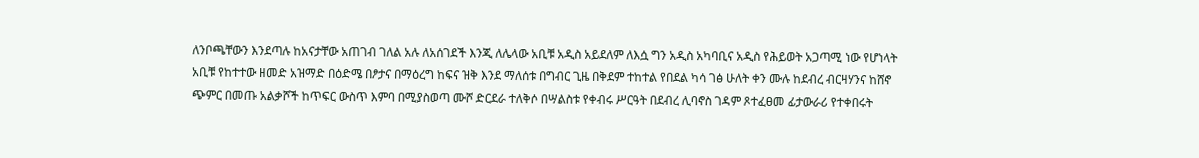ለንቦጫቸውን እንደጣሉ ከአናታቸው አጠገብ ገለል አሉ ለአሰገደች እንጂ ለሌላው አቢቹ አዲስ አይደለም ለእሷ ግን አዲስ አካባቢና አዲስ የሕይወት አጋጣሚ ነው የሆነላት አቢቹ የከተተው ዘመድ አዝማድ በዕድሜ በፆታና በማዕረግ ከፍና ዝቅ እንደ ማለሰቱ በግብር ጊዜ በቅደም ተከተል የበደል ካሳ ገፅ ሁለት ቀን ሙሉ ከደብረ ብርዛሃንና ከሸኖ ጭምር በመጡ አልቃሾች ከጥፍር ውስጥ እምባ በሚያስወጣ ሙሾ ድርደራ ተለቅሶ በሣልስቱ የቀብሩ ሥርዓት በደብረ ሊባኖስ ገዳም ጾተፈፀመ ፊታውራሪ የተቀበሩት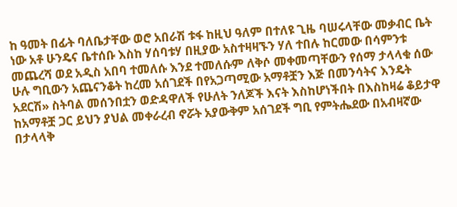ከ ዓመት በፊት ባለቤታቸው ወሮ አበራሽ ቱፋ ከዚህ ዓለም በተለዩ ጊዜ ባሠሩላቸው መቃብር ቤት ነው አቶ ሁንዴና ቤተሰቡ እስከ ሃሰባቱሃ በዚያው አስተዛዛኙን ሃለ ተበሉ ከርመው በሳምንቱ መጨረሻ ወደ አዲስ አበባ ተመለሱ እንደ ተመለሱም ለቅሶ መቀመጣቸውን የሰማ ታላላቁ ሰው ሁሉ ግቢውን አጨናንቆት ከረመ አሰገደች በየአጋጣሚው አማቶቿን እጅ በመንሳትና እንዴት አደርሽ» ስትባል መሰንበቷን ወድዳዋለች የሁለት ንለጆች እናት እስከሆነችበት በእስከዛሬ ቆይታዋ ከአማቶቿ ጋር ይህን ያህል መቀራረብ ኖሯት አያውቅም አሰገደች ግቢ የምትሔደው በአብዛኛው በታላላቅ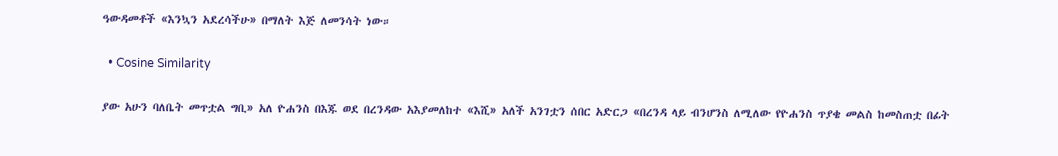ዓውዳመቶች «እንኳን አደረሳችሁ» በማለት እጅ ለመንሳት ነው።

  • Cosine Similarity

ያው አሁን ባለቤት መጥቷል ግቢ» አለ ዮሐንስ በእጁ ወደ በረንዳው አእያመለከተ «እሺ» አለች አንገቷን ሰበር አድርጋ «በረንዳ ላይ ብንሆንስ ለሚለው የዮሐንስ ጥያቄ መልስ ከመስጠቷ በፊት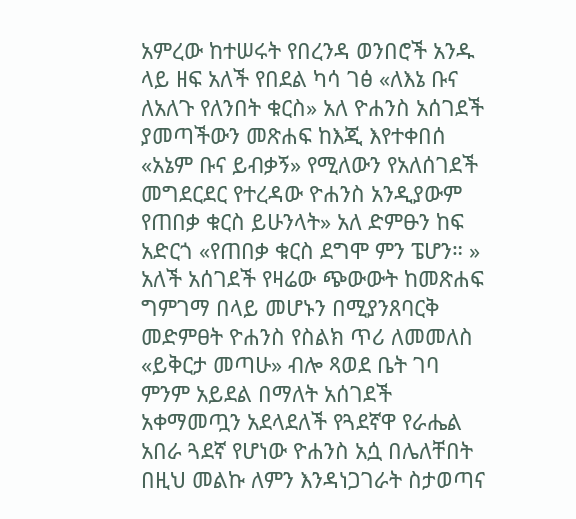አምረው ከተሠሩት የበረንዳ ወንበሮች አንዱ ላይ ዘፍ አለች የበደል ካሳ ገፅ «ለእኔ ቡና ለአለጉ የለንበት ቁርስ» አለ ዮሐንስ አሰገደች ያመጣችውን መጽሐፍ ከእጂ እየተቀበሰ «አኔም ቡና ይብቃኝ» የሚለውን የአለሰገደች መግደርደር የተረዳው ዮሐንስ አንዲያውም የጠበቃ ቁርስ ይሁንላት» አለ ድምፁን ከፍ አድርጎ «የጠበቃ ቁርስ ደግሞ ምን ፔሆን። » አለች አሰገደች የዛሬው ጭውውት ከመጽሐፍ ግምገማ በላይ መሆኑን በሚያንጸባርቅ መድምፀት ዮሐንስ የስልክ ጥሪ ለመመለስ «ይቅርታ መጣሁ» ብሎ ጻወደ ቤት ገባ ምንም አይደል በማለት አሰገደች አቀማመጧን አደላደለች የጓደኛዋ የራሔል አበራ ጓደኛ የሆነው ዮሐንስ አሷ በሌለቸበት በዚህ መልኩ ለምን እንዳነጋገራት ስታወጣና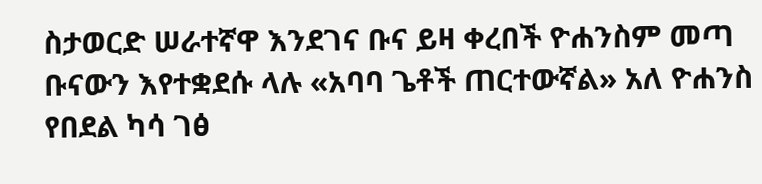ስታወርድ ሠራተኛዋ እንደገና ቡና ይዛ ቀረበች ዮሐንስም መጣ ቡናውን እየተቋደሱ ላሉ «አባባ ጌቶች ጠርተውኛል» አለ ዮሐንስ የበደል ካሳ ገፅ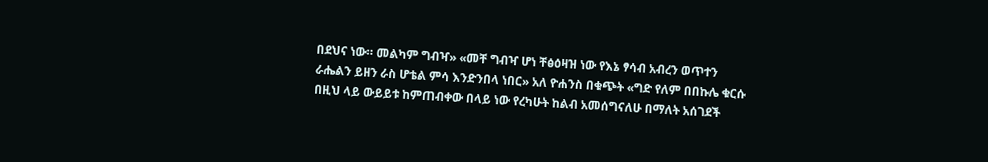በደህና ነው። መልካም ግብዣ» «መቸ ግብዣ ሆነ ቸፅዕዛዝ ነው የእኔ ፃሳብ አብረን ወጥተን ራሔልን ይዘን ራስ ሆቴል ምሳ እንድንበላ ነበር» አለ ዮሐንስ በቁጭት «ግድ የለም በበኩሌ ቁርሱ በዚህ ላይ ውይይቱ ከምጠብቀው በላይ ነው የረካሁት ከልብ አመሰግናለሁ በማለት አሰገደች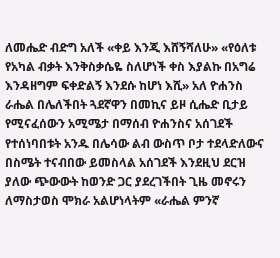ለመሔድ ብድግ አለች «ቀይ እንጂ እሸኝሻለሁ» «የዕለቱ የአካል ብቃት እንቅስቃሴዬ ስለሆነች ቀስ እያልኩ በአግሬ እንዳዘግም ፍቀድልኝ እንደሱ ከሆነ እሺ» አለ ዮሐንስ ራሔል በሌለችበት ጓደኛዋን በመኪና ይዞ ሲሔድ ቢታይ የሚናፈሰውን አሚሜታ በማሰብ ዮሐንስና አሰገደች የተሰነባበቱት አንዱ በሌሳው ልብ ውስጥ ቦታ ተደላድለውና በስሜት ተናብበው ይመስላል አሰገደች እንደዚህ ደርዝ ያለው ጭውውት ከወንድ ጋር ያደረገችበት ጊዜ መኖሩን ለማስታወስ ሞክራ አልሆነላትም «ራሔል ምንኛ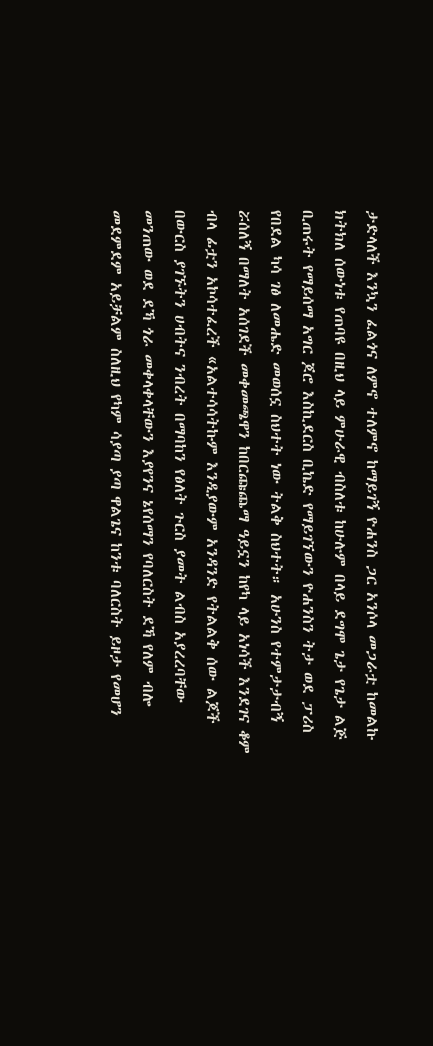ታድላለች እንኳን ፈልጎና ለምኖ ተለምኖ ከማይገኝ ዮሐንስ ጋር አንሶላ መጋራቷ ከመልኩ ክትክለ ሰውነቱ የጠባዩ በዚህ ላይ ምሁራዊ ብስለቱ ከሁሉም በላይ ደግሞ ጌታ የጌታ ልጅ ቢጠሩት የማይሰማ አግር ጆሮ እስኪደርስ ቢኬድ የማይገኘውን ዮሐንስን ትታ ወደ ፓሪስ የበደል ካሳ ገፅ ለመሔድ መወሰኗ ስህተት ነው ትልቅ ስህተት። አሁንስ የተምታታብኝ ሯሰለኝ በማለት አሰገደች መቀመጫዋን ከበርጩጨማ ዓይኗን ከየካ ላይ አነሳች እንደገና ቆም ብላ ፊቷን አኮሳተፈረች «አልተሳሳትኩም እንዲያውም አንዳንድ የትልልቅ ሰው ልጆች በውርስ ያገኙትን ሀብትና ንብረት በማባከን የፅለት ጉርስ ያመት ልብስ አያረረባቸው መንጠው ወደ ደኻ ጎራ መቀላቀላቸውን እያየንና ኔየሰማን የባለርስት ደኻ የለም ብሎ መደምደም አይቻልም ስለዚህ የካም ሳያጣ ያጣ ዋልጌና ከንቱ ባለርስት ይዞታ የመሆን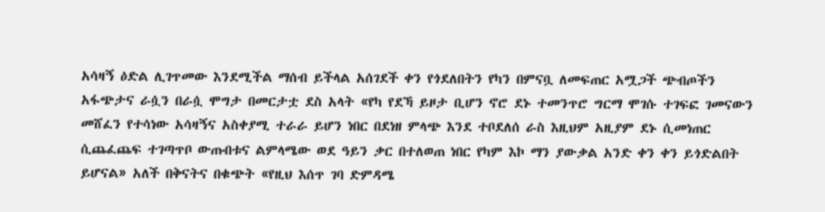አሳዛኝ ዕድል ሊገጥመው እንደሚችል ማሰብ ይችላል አሰገደች ቀን የጎደለበትን የካን በምናቧ ለመፍጠር አሟጋች ጭብጦችን አፋጭታና ራሷን በራሷ ሞግታ በመርታቷ ደስ አላት «የካ የደኻ ይዞታ ቢሆን ኖሮ ደኑ ተመንጥሮ ግርማ ሞገሱ ተገፍፎ ገመናውን መሸፈን የተሳነው አሳዛኝና አስቀያሚ ተራራ ይሆን ነበር በደነዘ ምላጭ እንደ ተቦደለሰ ራስ እዚህም አዚያም ደኑ ሲመነጠር ሲጨፈጨፍ ተገጣጥቦ ውጡበቱና ልምላሜው ወደ ዓይን ቃር በተለወጠ ነበር የካም እኮ ማን ያውቃል አንድ ቀን ቀን ይጎድልበት ይሆናል» አለች በቅናትና በቁጭት «የዚህ እሰጥ ገባ ድምዳሜ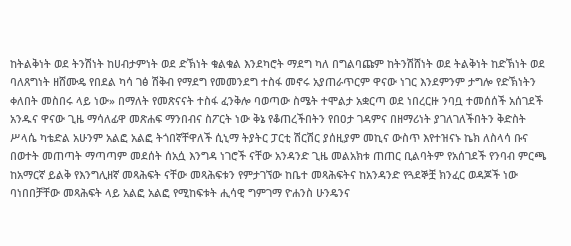ከትልቅነት ወደ ትንሽነት ከሀብታምነት ወደ ድኽነት ቁልቁል እንደካሮት ማደግ ካለ በግልባጩም ከትንሽሸነት ወደ ትልቅነት ከድኽነት ወደ ባለጸግነት ዘሸሙዴ የበደል ካሳ ገፅ ሽቅብ የማደግ የመመንደግ ተስፋ መኖሩ አያጠራጥርም ዋናው ነገር እንደምንም ታግሎ የድኽነትን ቀለበት መስበሩ ላይ ነው» በማለት የመጽናናት ተስፋ ፈንቅሎ ባወጣው ስሜት ተሞልታ አቋርጣ ወደ ነበረርዙ ንባቧ ተመሰሰች አሰገደች አንዱና ዋናው ጊዜ ማሳለፊዋ መጽሐፍ ማንበብና ስፖርት ነው ቅኔ የቆጠረችበትን የበዐታ ገዳምና በዘማሪነት ያገለገለችበትን ቅድስት ሥላሴ ካቴድል አሁንም አልፎ አልፎ ትጎበኛቸዋለች ሲኒማ ትያትር ፓርቲ ሽርሽር ያሰዚያም መኪና ውስጥ እየተዝናኑ ኬክ ለስላሳ ቡና በወተት መጠጣት ማጣጣም መደሰት ሰአሷ እንግዳ ነገሮች ናቸው አንዳንድ ጊዜ መልአክቱ ጠጠር ቢልባትም የአሰገደች የንባብ ምርጫ ከአማርኛ ይልቅ የእንግሊዘኛ መጻሕፍት ናቸው መጻሕፍቱን የምታገኘው ከቤተ መጻሕፍትና ከአንዳንድ የጓደኞቿ ክንፈር ወዳጆች ነው ባነበበቻቸው መጻሕፍት ላይ አልፎ አልፎ የሚከፍቱት ሒሳዊ ግምገማ ዮሐንስ ሁንዴንና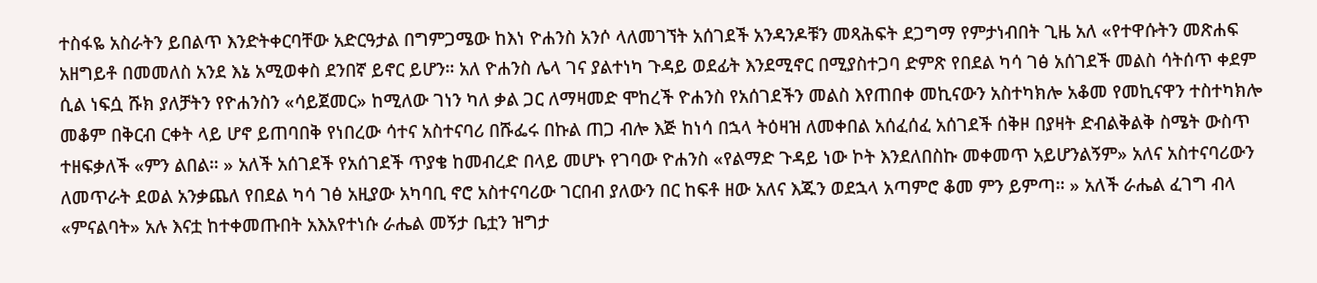ተስፋዬ አስራትን ይበልጥ እንድትቀርባቸው አድርዓታል በግምጋሜው ከእነ ዮሐንስ አንሶ ላለመገኘት አሰገደች አንዳንዶቹን መጻሕፍት ደጋግማ የምታነብበት ጊዜ አለ «የተዋሱትን መጽሐፍ አዘግይቶ በመመለስ አንደ እኔ አሚወቀስ ደንበኛ ይኖር ይሆን። አለ ዮሐንስ ሌላ ገና ያልተነካ ጉዳይ ወደፊት እንደሚኖር በሚያስተጋባ ድምጽ የበደል ካሳ ገፅ አሰገደች መልስ ሳትሰጥ ቀደም ሲል ነፍሷ ሹክ ያለቻትን የዮሐንስን «ሳይጀመር» ከሚለው ገነን ካለ ቃል ጋር ለማዛመድ ሞከረች ዮሐንስ የአሰገደችን መልስ እየጠበቀ መኪናውን አስተካክሎ አቆመ የመኪናዋን ተስተካክሎ መቆም በቅርብ ርቀት ላይ ሆኖ ይጠባበቅ የነበረው ሳተና አስተናባሪ በሹፌሩ በኩል ጠጋ ብሎ እጅ ከነሳ በኋላ ትዕዛዝ ለመቀበል አሰፈሰፈ አሰገደች ሰቅዞ በያዛት ድብልቅልቅ ስሜት ውስጥ ተዘፍቃለች «ምን ልበል። » አለች አሰገደች የአሰገደች ጥያቄ ከመብረድ በላይ መሆኑ የገባው ዮሐንስ «የልማድ ጉዳይ ነው ኮት እንደለበስኩ መቀመጥ አይሆንልኝም» አለና አስተናባሪውን ለመጥራት ደወል አንቃጨለ የበደል ካሳ ገፅ አዚያው አካባቢ ኖሮ አስተናባሪው ገርበብ ያለውን በር ከፍቶ ዘው አለና እጁን ወደኋላ አጣምሮ ቆመ ምን ይምጣ። » አለች ራሔል ፈገግ ብላ «ምናልባት» አሉ እናቷ ከተቀመጡበት አእአየተነሱ ራሔል መኝታ ቤቷን ዝግታ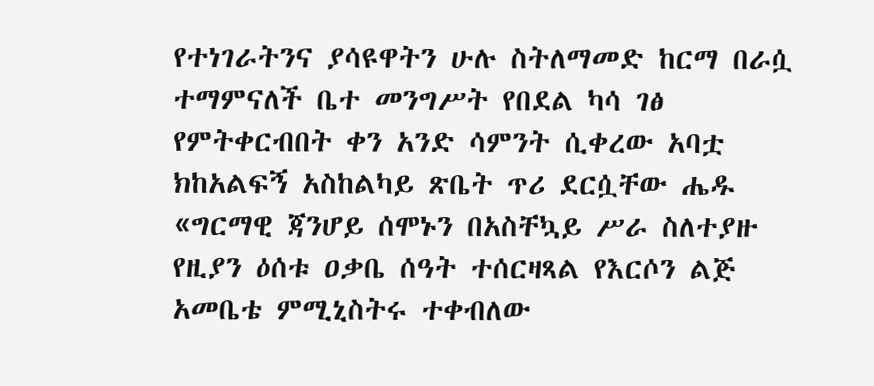የተነገራትንና ያሳዩዋትን ሁሉ ስትለማመድ ከርማ በራሷ ተማምናለች ቤተ መንግሥት የበደል ካሳ ገፅ የምትቀርብበት ቀን አንድ ሳምንት ሲቀረው አባቷ ክከአልፍኝ አስከልካይ ጽቤት ጥሪ ደርሷቸው ሔዱ «ግርማዊ ጃንሆይ ሰሞኑን በአስቸኳይ ሥራ ስለተያዙ የዚያን ዕሰቱ ዐቃቤ ሰዓት ተሰርዛጻል የእርሶን ልጅ አመቤቴ ምሚኒስትሩ ተቀብለው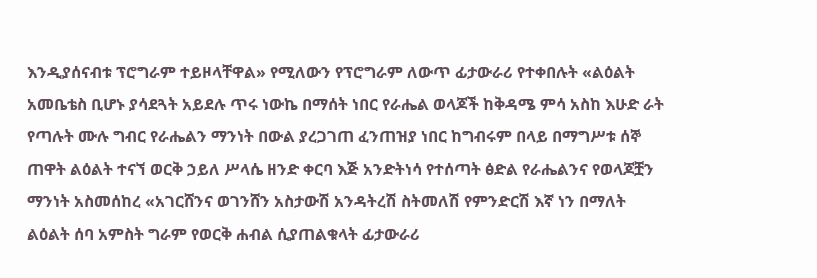እንዲያሰናብቱ ፕሮግራም ተይዞላቸዋል» የሚለውን የፕሮግራም ለውጥ ፊታውራሪ የተቀበሉት «ልዕልት አመቤቴስ ቢሆኑ ያሳደጓት አይደሉ ጥሩ ነውኬ በማሰት ነበር የራሔል ወላጆች ከቅዳሜ ምሳ አስከ እሁድ ራት የጣሉት ሙሉ ግብር የራሔልን ማንነት በውል ያረጋገጠ ፈንጠዝያ ነበር ከግብሩም በላይ በማግሥቱ ሰኞ ጠዋት ልዕልት ተናኘ ወርቅ ኃይለ ሥላሴ ዘንድ ቀርባ እጅ አንድትነሳ የተሰጣት ፅድል የራሔልንና የወላጆቿን ማንነት አስመሰከረ «አገርሸንና ወገንሸን አስታውሽ አንዳትረሽ ስትመለሽ የምንድርሽ እኛ ነን በማለት ልዕልት ሰባ አምስት ግራም የወርቅ ሐብል ሲያጠልቁላት ፊታውራሪ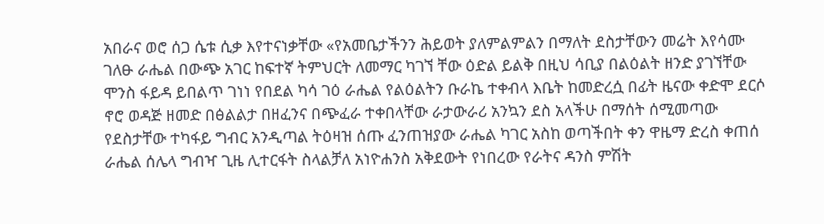አበራና ወሮ ሰጋ ሴቱ ሲቃ እየተናነቃቸው «የአመቤታችንን ሕይወት ያለምልምልን በማለት ደስታቸውን መሬት እየሳሙ ገለፁ ራሔል በውጭ አገር ከፍተኛ ትምህርት ለመማር ካገኘ ቸው ዕድል ይልቅ በዚህ ሳቢያ በልዕልት ዘንድ ያገኘቸው ሞንስ ፋይዳ ይበልጥ ገነነ የበደል ካሳ ገዕ ራሔል የልዕልትን ቡራኬ ተቀብላ እቤት ከመድረሷ በፊት ዜናው ቀድሞ ደርሶ ኖሮ ወዳጅ ዘመድ በፅልልታ በዘፈንና በጭፈራ ተቀበላቸው ራታውራሪ አንኳን ደስ አላችሁ በማሰት ሰሚመጣው የደስታቸው ተካፋይ ግብር አንዲጣል ትዕዛዝ ሰጡ ፈንጠዝያው ራሔል ካገር አስከ ወጣችበት ቀን ዋዜማ ድረስ ቀጠሰ ራሔል ሰሌላ ግብዣ ጊዜ ሊተርፋት ስላልቻለ አነዮሐንስ አቅደውት የነበረው የራትና ዳንስ ምሽት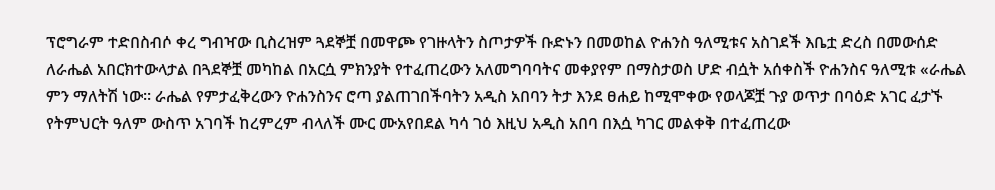ፕሮግራም ተድበስብሶ ቀረ ግብዣው ቢስረዝም ጓደኞቿ በመዋጮ የገዙላትን ስጦታዎች ቡድኑን በመወከል ዮሐንስ ዓለሚቱና አስገደች እቤቷ ድረስ በመውሰድ ለራሔል አበርክተውላታል በጓደኞቿ መካከል በአርሷ ምክንያት የተፈጠረውን አለመግባባትና መቀያየም በማስታወስ ሆድ ብሷት አሰቀስች ዮሐንስና ዓለሚቱ «ራሔል ምን ማለትሽ ነው። ራሔል የምታፈቅረውን ዮሐንስንና ሮጣ ያልጠገበችባትን አዲስ አበባን ትታ እንደ ፀሐይ ከሚሞቀው የወላጆቿ ጉያ ወጥታ በባዕድ አገር ፈታኙ የትምህርት ዓለም ውስጥ አገባች ከረምረም ብላለች ሙር ሙአየበደል ካሳ ገዕ እዚህ አዲስ አበባ በእሷ ካገር መልቀቅ በተፈጠረው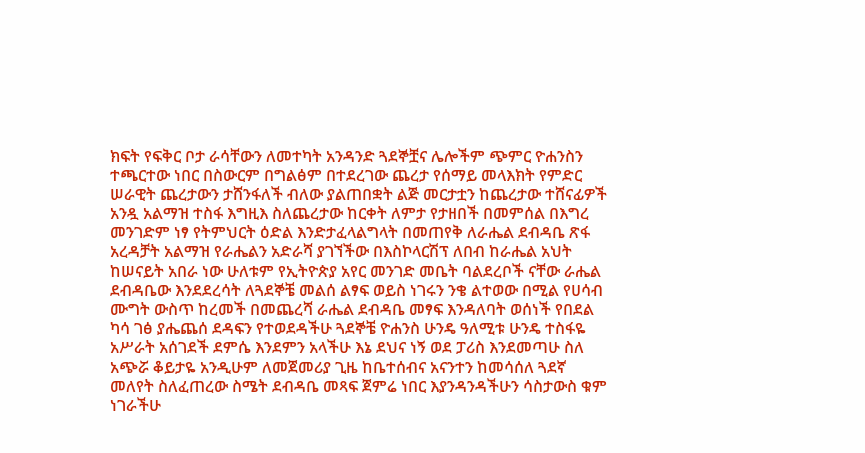ክፍት የፍቅር ቦታ ራሳቸውን ለመተካት አንዳንድ ጓደኞቿና ሌሎችም ጭምር ዮሐንስን ተጫርተው ነበር በስውርም በግልፅም በተደረገው ጨረታ የሰማይ መላእክት የምድር ሠራዊት ጨረታውን ታሸንፋለች ብለው ያልጠበቋት ልጅ መርታቷን ከጨረታው ተሸናፊዎች አንዷ አልማዝ ተስፋ እግዚእ ስለጨረታው ከርቀት ለምታ የታዘበች በመምሰል በእግረ መንገድም ነፃ የትምህርት ዕድል እንድታፈላልግላት በመጠየቅ ለራሔል ደብዳቤ ጽፋ አረዳቻት አልማዝ የራሔልን አድራሻ ያገኘችው በእስኮላርሽፕ ለበብ ከራሔል አህት ከሠናይት አበራ ነው ሁለቱም የኢትዮጵያ አየር መንገድ መቤት ባልደረቦች ናቸው ራሔል ደብዳቤው እንደደረሳት ለጓደኞቼ መልሰ ልፃፍ ወይስ ነገሩን ንቄ ልተወው በሚል የሀሳብ ሙግት ውስጥ ከረመች በመጨረሻ ራሔል ደብዳቤ መፃፍ እንዳለባት ወሰነች የበደል ካሳ ገፅ ያሔጨሰ ደዳፍን የተወደዳችሁ ጓደኞቼ ዮሐንስ ሁንዴ ዓለሚቱ ሁንዴ ተስፋዬ አሥራት አሰገደች ደምሴ እንደምን አላችሁ እኔ ደህና ነኝ ወደ ፓሪስ እንደመጣሁ ስለ አጭሯ ቆይታዬ አንዲሁም ለመጀመሪያ ጊዜ ከቤተሰብና አናንተን ከመሳሰለ ጓደኛ መለየት ስለፈጠረው ስሜት ደብዳቤ መጻፍ ጀምሬ ነበር እያንዳንዳችሁን ሳስታውስ ቁም ነገራችሁ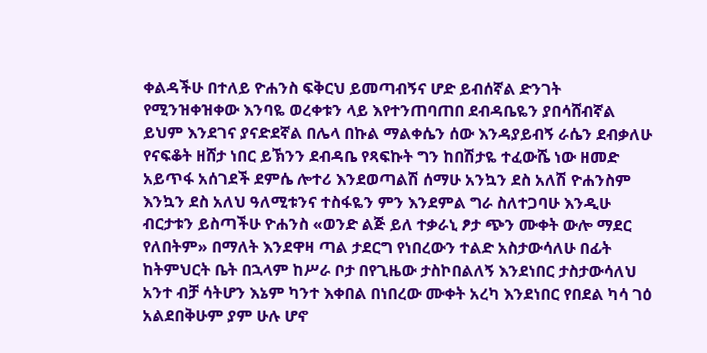ቀልዳችሁ በተለይ ዮሐንስ ፍቅርህ ይመጣብኝና ሆድ ይብሰኛል ድንገት የሚንዝቀዝቀው እንባዬ ወረቀቱን ላይ እየተንጠባጠበ ደብዳቤዬን ያበሳሸብኛል ይህም እንደገና ያናድደኛል በሌላ በኩል ማልቀሴን ሰው እንዳያይብኝ ራሴን ደብቃለሁ የናፍቆት ዘሸታ ነበር ይኽንን ደብዳቤ የጻፍኩት ግን ከበሽታዬ ተፈውሼ ነው ዘመድ አይጥፋ አሰገደች ደምሴ ሎተሪ እንደወጣልሽ ሰማሁ አንኳን ደስ አለሽ ዮሐንስም እንኳን ደስ አለህ ዓለሚቱንና ተስፋዬን ምን እንደምል ግራ ስለተጋባሁ እንዲሁ ብርታቱን ይስጣችሁ ዮሐንስ «ወንድ ልጅ ይለ ተቃራኒ ፆታ ጭን ሙቀት ውሎ ማደር የለበትም» በማለት እንደዋዛ ጣል ታደርግ የነበረውን ተልድ አስታውሳለሁ በፊት ከትምህርት ቤት በኋላም ከሥራ ቦታ በየጊዜው ታስኮበልለኝ እንደነበር ታስታውሳለህ አንተ ብቻ ሳትሆን እኔም ካንተ እቀበል በነበረው ሙቀት አረካ እንደነበር የበደል ካሳ ገዕ አልደበቅሁም ያም ሁሉ ሆኖ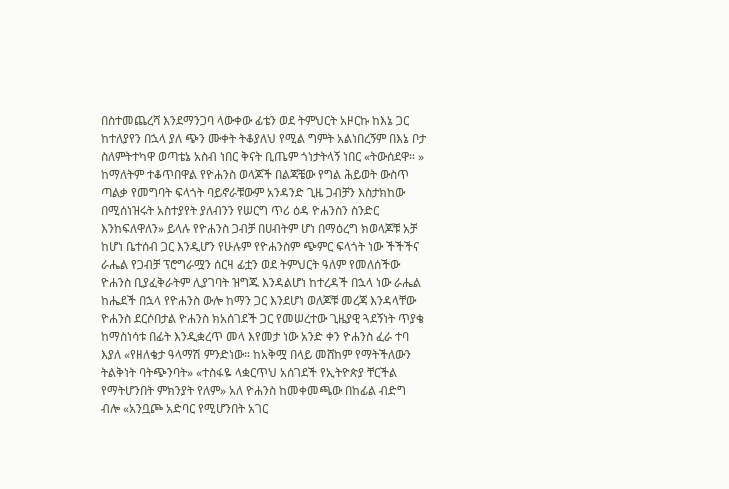በስተመጨረሻ እንደማንጋባ ላውቀው ፊቴን ወደ ትምህርት አዞርኩ ከእኔ ጋር ከተለያየን በኋላ ያለ ጭን ሙቀት ትቆያለህ የሚል ግምት አልነበረኝም በእኔ ቦታ ስለምትተካዋ ወጣቴኔ አስብ ነበር ቅናት ቢጤም ጎነታትላኝ ነበር «ትውሰደዋ። » ከማለትም ተቆጥበዋል የዮሐንስ ወላጆች በልጃቼው የግል ሕይወት ውስጥ ጣልቃ የመግባት ፍላጎት ባይኖራቹውም አንዳንድ ጊዜ ጋብቻን እስታክከው በሚሰነዝሩት አስተያየት ያለብንን የሠርግ ጥሪ ዕዳ ዮሐንስን ስንድር እንከፍለዋለን» ይላሉ የዮሐንስ ጋብቻ በሀብትም ሆነ በማዕረግ ክወላጆቹ አቻ ከሆነ ቤተሰብ ጋር እንዲሆን የሁሉም የዮሐንስም ጭምር ፍላጎት ነው ችችችና ራሔል የጋብቻ ፕሮግራሟን ሰርዛ ፊቷን ወደ ትምህርት ዓለም የመለሰችው ዮሐንስ ቢያፈቅራትም ሊያገባት ዝግጁ እንዳልሆነ ከተረዳች በኋላ ነው ራሔል ከሔደች በኋላ የዮሐንስ ውሎ ከማን ጋር እንደሆነ ወለጆቹ መረጃ እንዳላቸው ዮሐንስ ደርሶበታል ዮሐንስ ክአሰገደች ጋር የመሠረተው ጊዜያዊ ጓደኝነት ጥያቄ ከማስነሳቱ በፊት እንዲቋረጥ መላ እየመታ ነው አንድ ቀን ዮሐንስ ፈራ ተባ እያለ «የዘለቄታ ዓላማሽ ምንድነው። ከአቅሟ በላይ መሸከም የማትችለውን ትልቅነት ባትጭንባት» «ተስፋዬ ላቋርጥህ አሰገደች የኢትዮጵያ ቸርችል የማትሆንበት ምክንያት የለም» አለ ዮሐንስ ከመቀመጫው በከፊል ብድግ ብሎ «አንቧጮ አድባር የሚሆንበት አገር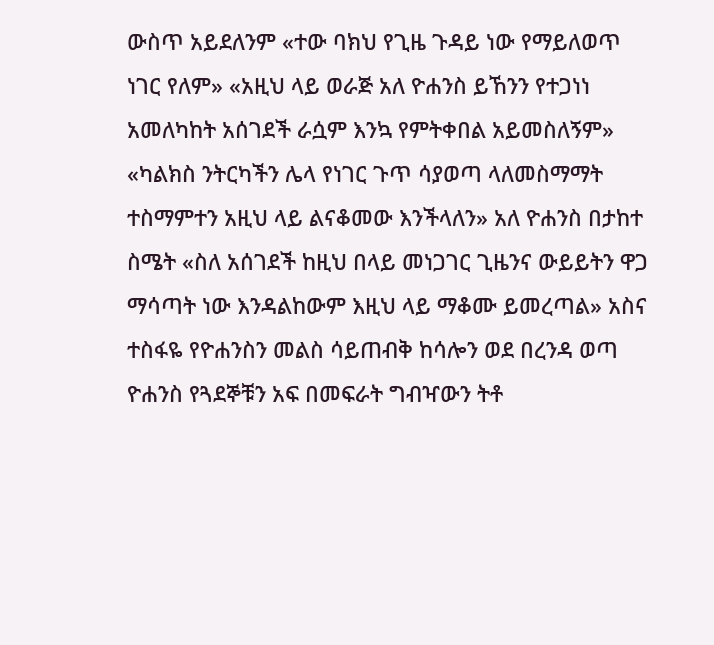ውስጥ አይደለንም «ተው ባክህ የጊዜ ጉዳይ ነው የማይለወጥ ነገር የለም» «አዚህ ላይ ወራጅ አለ ዮሐንስ ይኸንን የተጋነነ አመለካከት አሰገደች ራሷም እንኳ የምትቀበል አይመስለኝም» «ካልክስ ንትርካችን ሌላ የነገር ጉጥ ሳያወጣ ላለመስማማት ተስማምተን አዚህ ላይ ልናቆመው እንችላለን» አለ ዮሐንስ በታከተ ስሜት «ስለ አሰገደች ከዚህ በላይ መነጋገር ጊዜንና ውይይትን ዋጋ ማሳጣት ነው እንዳልከውም እዚህ ላይ ማቆሙ ይመረጣል» አስና ተስፋዬ የዮሐንስን መልስ ሳይጠብቅ ከሳሎን ወደ በረንዳ ወጣ ዮሐንስ የጓደኞቹን አፍ በመፍራት ግብዣውን ትቶ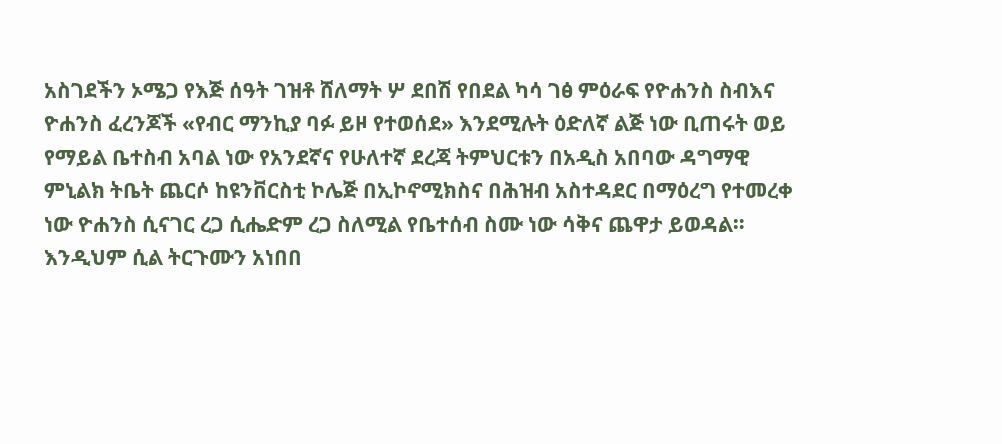አስገደችን ኦሜጋ የእጅ ሰዓት ገዝቶ ሸለማት ሦ ደበሽ የበደል ካሳ ገፅ ምዕራፍ የዮሐንስ ስብእና ዮሐንስ ፈረንጆች «የብር ማንኪያ ባፉ ይዞ የተወሰደ» እንደሚሉት ዕድለኛ ልጅ ነው ቢጠሩት ወይ የማይል ቤተስብ አባል ነው የአንደኛና የሁለተኛ ደረጃ ትምህርቱን በአዲስ አበባው ዳግማዊ ምኒልክ ትቤት ጨርሶ ከዩንቨርስቲ ኮሌጅ በኢኮኖሚክስና በሕዝብ አስተዳደር በማዕረግ የተመረቀ ነው ዮሐንስ ሲናገር ረጋ ሲሔድም ረጋ ስለሚል የቤተሰብ ስሙ ነው ሳቅና ጨዋታ ይወዳል። እንዲህም ሲል ትርጉሙን አነበበ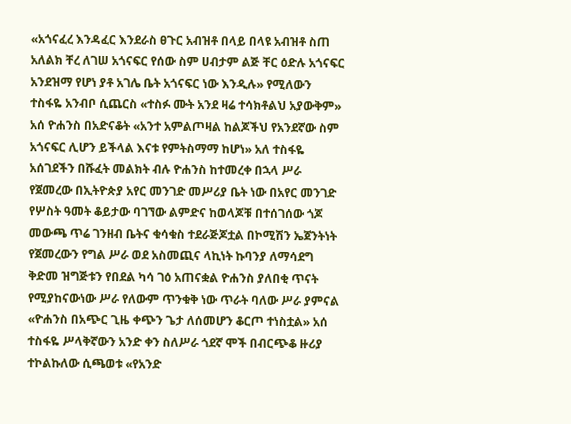«አጎናፈረ እንዳፈር እንደራስ ፀጉር አብዝቶ በላይ በላዩ አብዝቶ ስጠ አለልክ ቸረ ለገሠ አጎናፍር የሰው ስም ሀብታም ልጅ ቸር ዕድሉ አጎናፍር አንደዝማ የሆነ ያቶ አገሌ ቤት አጎናፍር ነው እንዲሉ» የሚለውን ተስፋዬ አንብቦ ሲጨርስ «ተስፉ ሙት አንደ ዛሬ ተሳክቶልህ አያውቅም» አሰ ዮሐንስ በአድናቆት «አንተ አምልጦዛል ከልጆችህ የአንደኛው ስም አጎናፍር ሊሆን ይችላል እናቱ የምትስማማ ከሆነ» አለ ተስፋዬ አሰገደችን በሹፈት መልክት ብሉ ዮሐንስ ከተመረቀ በኋላ ሥራ የጀመረው በኢትዮጵያ አየር መንገድ መሥሪያ ቤት ነው በአየር መንገድ የሦስት ዓመት ቆይታው ባገኘው ልምድና ከወላጆቹ በተሰገሰው ጎጆ መውጫ ጥሬ ገንዘብ ቤትና ቁሳቁስ ተደራጅጆቷል በኮሚሽን ኤጀንትነት የጀመረውን የግል ሥራ ወደ አስመጪና ላኪነት ኩባንያ ለማሳደግ ቅድመ ዝግጅቱን የበደል ካሳ ገዕ አጠናቋል ዮሐንስ ያለበቂ ጥናት የሚያከናውነው ሥራ የለውም ጥንቁቅ ነው ጥራት ባለው ሥራ ያምናል «ዮሐንስ በአጭር ጊዜ ቀጭን ጌታ ለሰመሆን ቆርጦ ተነስቷል» አሰ ተስፋዬ ሥላቅኛውን አንድ ቀን ስለሥራ ጎደኛ ሞች በብርጭቆ ዙሪያ ተኮልኩለው ሲጫወቱ «የአንድ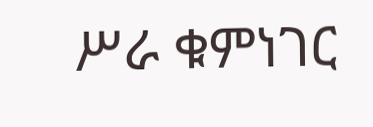ሥራ ቁምነገር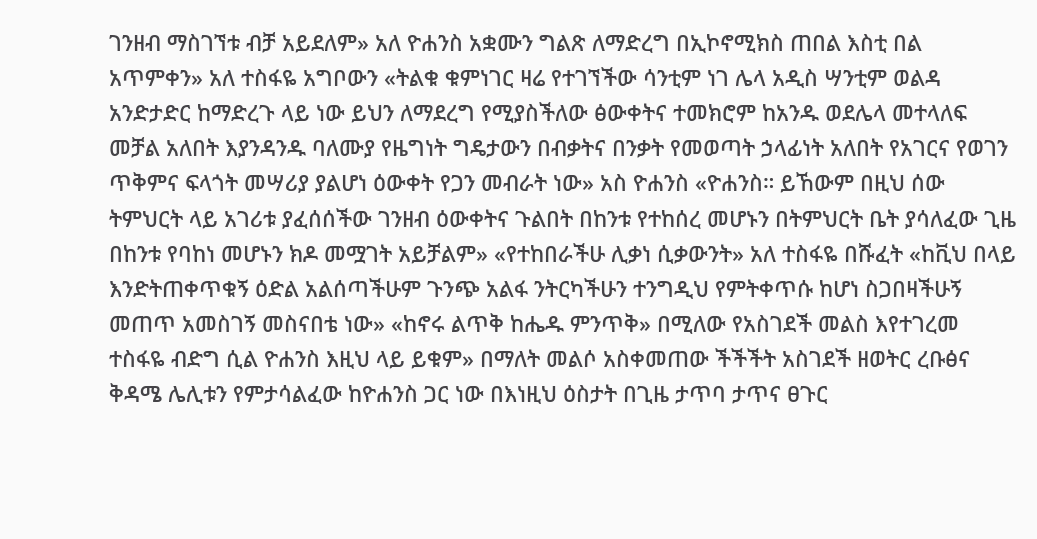ገንዘብ ማስገኘቱ ብቻ አይደለም» አለ ዮሐንስ አቋሙን ግልጽ ለማድረግ በኢኮኖሚክስ ጠበል እስቲ በል አጥምቀን» አለ ተስፋዬ አግቦውን «ትልቁ ቁምነገር ዛሬ የተገኘችው ሳንቲም ነገ ሌላ አዲስ ሣንቲም ወልዳ አንድታድር ከማድረጉ ላይ ነው ይህን ለማደረግ የሚያስችለው ፅውቀትና ተመክሮም ከአንዱ ወደሌላ መተላለፍ መቻል አለበት እያንዳንዱ ባለሙያ የዜግነት ግዴታውን በብቃትና በንቃት የመወጣት ኃላፊነት አለበት የአገርና የወገን ጥቅምና ፍላጎት መሣሪያ ያልሆነ ዕውቀት የጋን መብራት ነው» አስ ዮሐንስ «ዮሐንስ። ይኸውም በዚህ ሰው ትምህርት ላይ አገሪቱ ያፈሰሰችው ገንዘብ ዕውቀትና ጉልበት በከንቱ የተከሰረ መሆኑን በትምህርት ቤት ያሳለፈው ጊዜ በከንቱ የባከነ መሆኑን ክዶ መሟገት አይቻልም» «የተከበራችሁ ሊቃነ ሲቃውንት» አለ ተስፋዬ በሹፈት «ከቪህ በላይ እንድትጠቀጥቁኝ ዕድል አልሰጣችሁም ጉንጭ አልፋ ንትርካችሁን ተንግዲህ የምትቀጥሱ ከሆነ ስጋበዛችሁኝ መጠጥ አመስገኝ መስናበቴ ነው» «ከኖሩ ልጥቅ ከሔዱ ምንጥቅ» በሚለው የአስገደች መልስ እየተገረመ ተስፋዬ ብድግ ሲል ዮሐንስ እዚህ ላይ ይቁም» በማለት መልሶ አስቀመጠው ችችችት አስገደች ዘወትር ረቡፅና ቅዳሜ ሌሊቱን የምታሳልፈው ከዮሐንስ ጋር ነው በእነዚህ ዕስታት በጊዜ ታጥባ ታጥና ፀጉር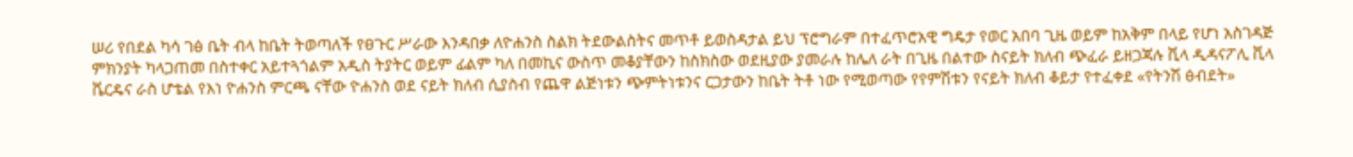ሠሪ የበደል ካሳ ገፅ ቤት ብላ ከቤት ትወጣለች የፀጉር ሥራው እንዳበቃ ለዮሐንስ ስልክ ትደውልስትና መጥቶ ይወስዳታል ይህ ፕሮግራም በተፈጥሮአዊ ግዴታ የወር አበባ ጊዜ ወይም ከአቅም በላይ የሆነ አስገዳጅ ምክንያት ካላጋጠመ በስተቀር አይተጓጎልም አዲስ ትያትር ወይም ፊልም ካለ በመኪና ውስጥ መቆያቸውን ከስክስው ወደዚያው ያመራሉ ከሌለ ራት በጊዜ በልተው ስናይት ክለብ ጭፈራ ይዘጋጃሉ ቪላ ዲዳናፖሊ ቪላ ቬርዴና ራስ ሆቴል የእነ ዮሐንስ ምርጫ ናቸው ዮሐንስ ወደ ናይት ክለብ ሲያስብ የጨዋ ልጅነቱን ጭምትነቱንና ርጋታውን ከቤት ትቶ ነው የሚወጣው የየምሽቱን የናይት ክለብ ቆይታ የተፈቀደ «የትንሽ ፅብደት»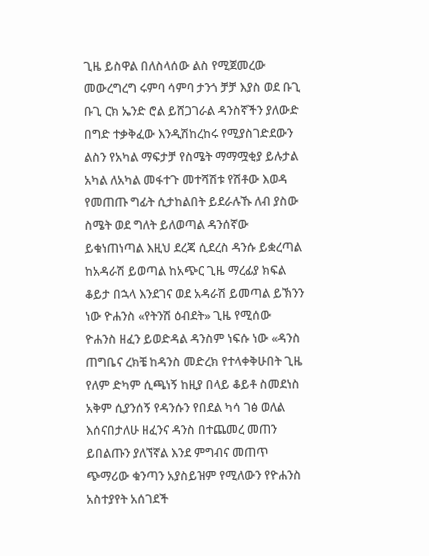ጊዜ ይስዋል በለስላሰው ልስ የሚጀመረው መውረግረግ ሩምባ ሳምባ ታንጎ ቻቻ እያስ ወደ ቡጊ ቡጊ ርክ ኤንድ ሮል ይሸጋገራል ዳንስኛችን ያለውድ በግድ ተቃቅፈው እንዲሽከረከሩ የሚያስገድደውን ልስን የአካል ማፍታቻ የስሜት ማማሟቂያ ይሉታል አካል ለአካል መፋተጉ መተሻሽቱ የሽቶው እወዳ የመጠጡ ግፊት ሲታከልበት ይደራሉኹ ለብ ያስው ስሜት ወደ ግለት ይለወጣል ዳንሰኛው ይቁነጠነጣል እዚህ ደረጃ ሲደረስ ዳንሱ ይቋረጣል ከአዳራሽ ይወጣል ከአጭር ጊዜ ማረፊያ ክፍል ቆይታ በኋላ እንደገና ወደ አዳራሽ ይመጣል ይኽንን ነው ዮሐንስ «የትንሽ ዕብደት» ጊዜ የሚሰው ዮሐንስ ዘፈን ይወድዳል ዳንስም ነፍሱ ነው «ዳንስ ጠግቤና ረክቼ ከዳንስ መድረክ የተላቀቅሁበት ጊዜ የለም ድካም ሲጫነኝ ከዚያ በላይ ቆይቶ ስመደነስ አቅም ሲያንሰኝ የዳንሱን የበደል ካሳ ገፅ ወለል እሰናበታለሁ ዘፈንና ዳንስ በተጨመረ መጠን ይበልጡን ያለኘኛል እንደ ምግብና መጠጥ ጭማሪው ቁንጣን አያስይዝም የሚለውን የዮሐንስ አስተያየት አሰገደች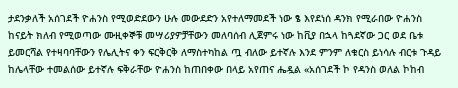ታደንቃለች አሰገደች ዮሐንስ የሚወድደውን ሁሉ መውደድን አየተለማመደች ነው ፄ እየደነሰ ዳንክ የሚራበው ዮሐንስ ከናይት ክለብ የሚወጣው ሙዚቀኞቹ መሣሪያዎቻቸውን መለባሰብ ሊጀምሩ ነው ከቪያ በኋላ ከጓደኛው ጋር ወደ ቤቱ ይመርሻል የተዛባባቸውን የሌሊትና ቀን ፍርቅርቅ ለማስተካከል ጧ ብለው ይተኛሉ እንደ ምንም ለቁርስ ይነሳሉ ብርቱ ጉዳይ ከሌላቸው ተመልሰው ይተኛሉ ፍቅራቸው ዮሐንስ ከጠበቀው በላይ አየጠና ሔዷል «አሰገደች ኮ የዳንስ ወለል ኮከብ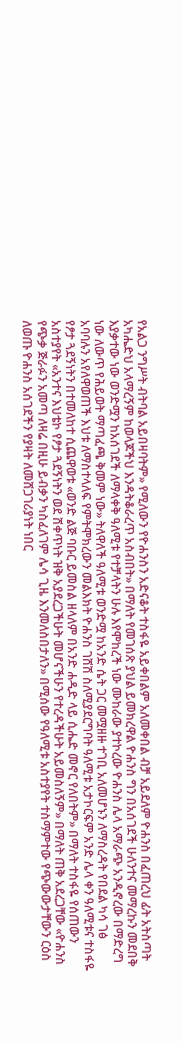የአልጋ ንግሥት ብትባል አይበዛባትም» የሚለውን የዮሐንስን አድናቆት ተስፋዬ አይቀበልም አለመቀበል ብቻ አይደለም ዮሐንስ በፈጠረህ ፊት አትስጣት አካሔድህ አላማረኝም ከወላጆችህ እንዳትቆራረጥ አስብበት» በማለት የመገሰጽ ያህል ይመክረዋል ዮሐንስ ግን በአሰገደች ሁለንተና መማረኩን መደበቅ እያቃተው ነው ወንድሟን ከአሰገደች ለማላቀቅ ዓለሚቱ የተቻላትን ሁሉ እየሞከረች ነው ሙከራው ያተኮረው ዮሐንስ ሌላ አማራጭ አንዲኖረው በማድረግ ነው ለውጥ የሕይወት ማጣፈጫ ቅመም ነው» ትለዋለች ዓለሚቱ ወንድሟ ከአንድ ሴት ጋር መሟዘዙ ተገቢ አለመሆኑን ለማስረዳት የበደል ካሳ ገፅ አባባሉን አየለዋወጠች እህቱ ለማስተላለፍ የምትሞክረውን መልእክት ዮሐንስ ገሸሽ ስለሚያደርግባት ዓለሚቱ አታኮርፍም አንድ ሌላ ቀን ዓለሚቱና ተስፋዬ የፆታ ጓደኝነትን በተመለከተ ሲጨዋወቱ «ወንድ ልጅ ባቡር ይመስል ዘላለም በአንድ ሐዲድ ላይ ሲሔድ መኖር የለበትም» በማለት ተስፋዬ የሰጠውን አስተያየት «አንተና እህቴኮ የፆታ ጓደኝነትን ወደ ሸቀጥነት ዝቅ አያደረጋችሁት መሆናችሁን የተረዳችሁት አይመስለኝም» በማለት ጠቅ አደረጋቸው «ዮሐንስ የጭቃ ጅራፉን አመጣ ለዛሬ በዚሁ ይብቃን ካስፈለገም ሌሳ ጊዜ እንመለስበታለን» በሚሰው የዓለሚቱ አስተያየት ተስማምተው የጭውውታቸውን ርዕስ ለወጡ ዮሐንስ አሰገደችን የያዛት ለመሸጋገሪያነት ነበር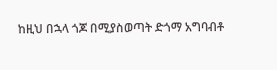ከዚህ በኋላ ጎጆ በሚያስወጣት ድጎማ አግባብቶ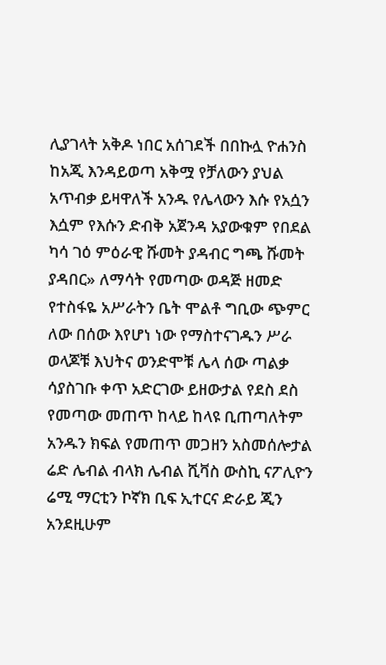ሊያገላት አቅዶ ነበር አሰገደች በበኩሏ ዮሐንስ ከአጂ እንዳይወጣ አቅሟ የቻለውን ያህል አጥብቃ ይዛዋለች አንዱ የሌላውን እሱ የአሷን እሷም የእሱን ድብቅ አጀንዳ አያውቁም የበደል ካሳ ገዕ ምዕራዊ ሹመት ያዳብር ግጫ ሹመት ያዳበር» ለማሳት የመጣው ወዳጅ ዘመድ የተስፋዬ አሥራትን ቤት ሞልቶ ግቢው ጭምር ለው በሰው እየሆነ ነው የማስተናገዱን ሥራ ወላጆቹ እህትና ወንድሞቹ ሌላ ሰው ጣልቃ ሳያስገቡ ቀጥ አድርገው ይዘውታል የደስ ደስ የመጣው መጠጥ ከላይ ከላዩ ቢጠጣለትም አንዱን ክፍል የመጠጥ መጋዘን አስመሰሎታል ሬድ ሌብል ብላክ ሌብል ሺቫስ ውስኪ ናፖሊዮን ሬሚ ማርቲን ኮኛክ ቢፍ ኢተርና ድራይ ጂን አንደዚሁም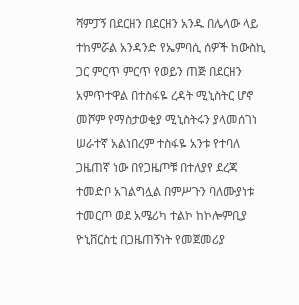ሻምፓኝ በደርዘን በደርዘን አንዱ በሌላው ላይ ተከምሯል አንዳንድ የኤምባሲ ሰዎች ከውስኪ ጋር ምርጥ ምርጥ የወይን ጠጅ በደርዘን አምጥተዋል በተስፋዬ ረዳት ሚኒስትር ሆኖ መሾም የማስታወቂያ ሚኒስትሩን ያላመሰገነ ሠራተኛ አልነበረም ተስፋዬ አንቱ የተባለ ጋዜጠኛ ነው በየጋዜጦቹ በተለያየ ደረጃ ተመድቦ አገልግሏል በምሥጉን ባለሙያነቱ ተመርጦ ወደ አሜሪካ ተልኮ ከኮሎምቢያ ዮኒቨርስቲ በጋዜጠኝነት የመጀመሪያ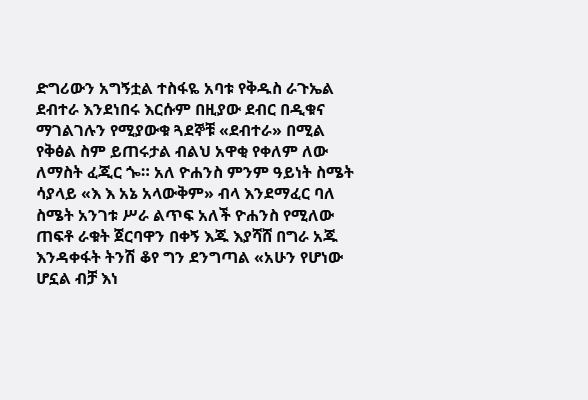ድግሪውን አግኝቷል ተስፋዬ አባቱ የቅዱስ ራጉኤል ደብተራ እንደነበሩ እርሱም በዚያው ደብር በዲቁና ማገልገሉን የሚያውቁ ጓደኞቹ «ደብተራ» በሚል የቅፅል ስም ይጠሩታል ብልህ አዋቂ የቀለም ለው ለማስት ፈጂር ጐ። አለ ዮሐንስ ምንም ዓይነት ስሜት ሳያላይ «እ እ አኔ አላውቅም» ብላ እንደማፈር ባለ ስሜት አንገቱ ሥራ ልጥፍ አለች ዮሐንስ የሚለው ጠፍቶ ራቁት ጀርባዋን በቀኝ እጁ እያሻሸ በግራ አጁ እንዳቀፋት ትንሽ ቆየ ግን ደንግጣል «አሁን የሆነው ሆኗል ብቻ እነ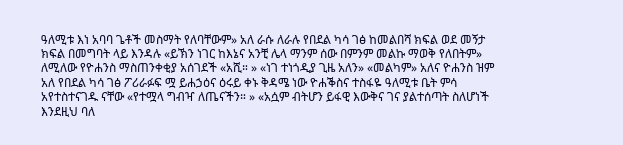ዓለሚቱ እነ አባባ ጌቶች መስማት የለባቸውም» አለ ራሱ ለራሉ የበደል ካሳ ገፅ ከመልበሻ ክፍል ወደ መኝታ ክፍል በመግባት ላይ እንዳሉ «ይኽን ነገር ከእኔና አንቺ ሌላ ማንም ሰው በምንም መልኩ ማወቅ የለበትም» ለሚለው የዮሐንስ ማስጠንቀቂያ አሰገደች «አሺ። » «ነገ ተነጎዲያ ጊዜ አለን» «መልካም» አለና ዮሐንስ ዝም አለ የበደል ካሳ ገፅ ፖሪራፉፍ ሟ ይሐኃዕና ዕሩይ ቀኑ ቅዳሜ ነው ዮሐቕስና ተስፋዬ ዓለሚቱ ቤት ምሳ አየተስተናገዱ ናቸው «የተሟላ ግብዣ ለጤናችን። » «አሷም ብትሆን ይፋዊ እውቅና ገና ያልተሰጣት ስለሆነች እንደዚህ ባለ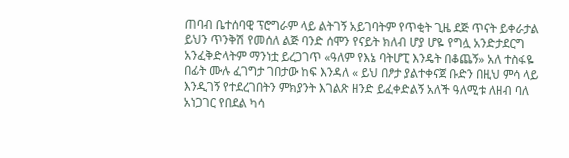ጠባብ ቤተሰባዊ ፕሮግራም ላይ ልትገኝ አይገባትም የጥቂት ጊዜ ደጅ ጥናት ይቀራታል ይህን ጥንቅሽ የመሰለ ልጅ ባንድ ሰሞን የናይት ክለብ ሆያ ሆዬ የግሏ አንድታደርግ አንፈቅድላትም ማንነቷ ይረጋገጥ «ዓለም የእኔ ባትሆፒ እንዴት በቆጨኝ» አለ ተስፋዬ በፊት ሙሉ ፈገግታ ገበታው ከፍ እንዳለ « ይህ በፆታ ያልተቀናጀ ቡድን በዚህ ምሳ ላይ እንዲገኝ የተደረገበትን ምክያንት እገልጽ ዘንድ ይፈቀድልኝ አለች ዓለሚቱ ለዘብ ባለ አነጋገር የበደል ካሳ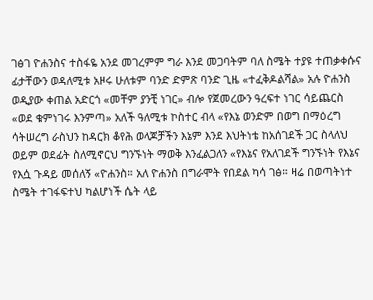ገፅገ ዮሐንስና ተስፋዬ አንደ መገረምም ግራ እንደ መጋባትም ባለ ስሜት ተያዩ ተጠቃቀሱና ፊታቸውን ወዳለሚቱ አዞሩ ሁለቱም ባንድ ድምጽ ባንድ ጊዜ «ተፈቅዶልሻል» አሉ ዮሐንስ ወዲያው ቀጠል አድርጎ «መቸም ያንቺ ነገር» ብሎ የጀመረውን ዓረፍተ ነገር ሳይጨርስ «ወደ ቁምነገሩ እንምጣ» አለች ዓለሚቱ ኮስተር ብላ «የእኔ ወንድም በወግ በማዕረግ ሳትሠረግ ራስህን ከዳርክ ቆየሕ ወላጆቻችን እኔም እንደ እህትነቴ ከአሰገደች ጋር ስላለህ ወይም ወደፊት ስለሚኖርህ ግንኙነት ማወቅ እንፈልጋለን «የእኔና የአለገደች ግንኙነት የእኔና የእሷ ጉዳይ መሰለኝ «ዮሐንስ። አለ ዮሐንስ በግራሞት የበደል ካሳ ገፅ። ዛሬ በወጣትነተ ስሜት ተገፋፍተህ ካልሆነች ሴት ላይ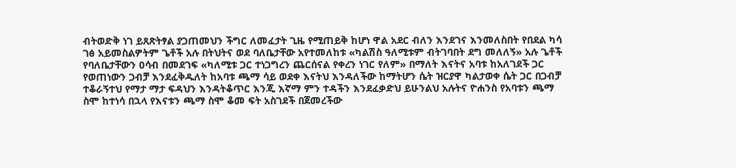ብትወድቅ ነገ ይጸጽትፃል ያጋጠመህን ችግር ለመፈታት ጊዜ የሚጠይቅ ከሆነ ዋል አደር ብለን እንደገና እንመለስበት የበደል ካሳ ገፅ አይመስልዎትም ጌቶች አሉ በትህትና ወደ ባለቤታቸው አየተመለከቱ «ካልሽስ ዓለሚቱም ብትገባበት ደግ መለለኝ» አሉ ጌቶች የባለቤታቸውን ዐሳብ በመደገፍ «ካለሚቱ ጋር ተነጋግረን ጨርሰናል የቀረን ነገር የለም» በማለት እናትና አባቱ ከአለገደች ጋር የወጠነውን ጋብቻ እንደፈቅዱለት ከአባቱ ጫማ ሳይ ወደቀ እናትህ እንዳለችው ከማትሆን ሴት ዝርያዋ ካልታወቀ ሴት ጋር በጋብቻ ተቆራኝተህ የማታ ማታ ፍዳህን እንዳትቆጥር እንጂ እኛማ ምን ተዳችን እንደፈቃድህ ይሁንልህ አሉትና ዮሐንስ የአባቱን ጫማ ስሞ ከተነሳ በኋላ የእናቱን ጫማ ስሞ ቆመ ፍት አስገደች በጀመረችው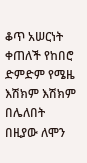ቆጥ አሠርነት ቀጠለች የከበሮ ድምድም የሜዜ እሽክም እሽክም በሌለበት በዚያው ለሞን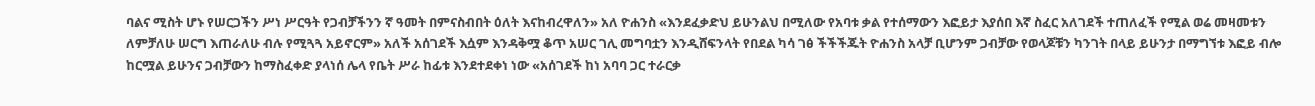ባልና ሚስት ሆኑ የሠርጋችን ሥነ ሥርዓት የጋብቻችንን ኛ ዓመት በምናስብበት ዕለት እናከብረዋለን» አለ ዮሐንስ «እንደፈቃድህ ይሁንልህ በሚለው የአባቱ ቃል የተሰማውን እፎይታ እያሰበ እኛ ስፈር አለገደች ተጠለፈች የሚል ወሬ መዛመቱን ለምቻለሁ ሠርግ እጠራለሁ ብሉ የሚጓጓ አይኖርም» አለች አሰገደች እሷም እንዳቅሟ ቆጥ አሠር ገሊ መግባቷን እንዲሸፍንላት የበደል ካሳ ገፅ ችችችጁት ዮሐንስ አላቻ ቢሆንም ጋብቻው የወላጆቹን ካንገት በላይ ይሁንታ በማግኘቱ እፎይ ብሎ ከርሟል ይሁንና ጋብቻውን ከማስፈቀድ ያላነሰ ሌላ የቤት ሥራ ከፊቱ እንደተደቀነ ነው «አሰገደች ከነ አባባ ጋር ተራርቃ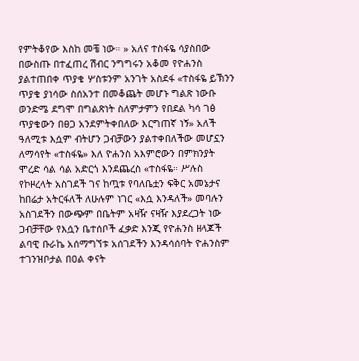የምትቆየው እስከ መቼ ነው። » አለና ተስፋዬ ሳያስበው በውስጡ በተፈጠረ ሽብር ንግግሩን አቆመ የዮሐንስ ያልተጠበቀ ጥያቄ ሦስቱንም አንገት አስደፋ «ተስፋዬ ይኽንን ጥያቄ ያነሳው ስሰአንተ በመቆጨት መሆኑ ግልጽ ነውቡ ወንድሜ ደግሞ በግልጽነት ስለምታምን የበደል ካሳ ገፅ ጥያቄውን በፀጋ አንደምትቀበለው እርግጠኛ ነኝ» አለች ዓለሚቱ እሷም ብትሆን ጋብቻውን ያልተቀበለችው መሆኗን ለማሳየት «ተስፋዬ» እለ ዮሐንስ አእምሮውን በምክንያት ሞረድ ሳል ሳል አድርጎ እንደጨረስ «ተስፋዬ። ሥሉስ የኮዞረላት አስገደች ገና ከጧቱ የባለቤቷን ፍቅር አመኔታና ከበሬታ አትርፋለች ለሁሉም ነገር «እሷ እንዳለች» መባሉን አስገደችን በውጭም በቤትም አዛዥ ናዛዥ እያደረጋት ነው ጋብቻቸው የእሷን ቤተሰቦች ፈቃድ እንጂ የዮሐንስ ዘላጆች ልባዊ ቡራኬ አሰማግኘቱ አሰገደችን እንዳሳሰባት ዮሐንስም ተገንዝቦታል በዐል ቀናት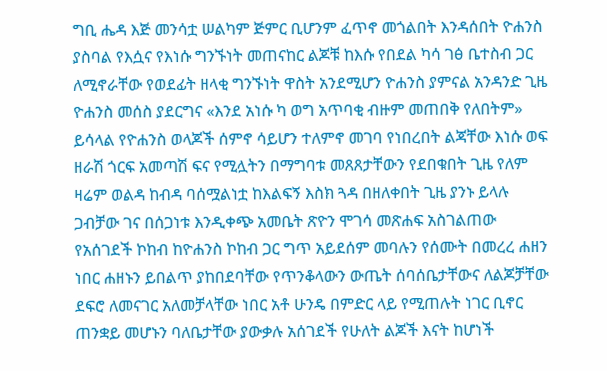ግቢ ሔዳ እጅ መንሳቷ ሠልካም ጅምር ቢሆንም ፈጥኖ መጎልበት እንዳሰበት ዮሐንስ ያስባል የእሷና የእነሱ ግንኙነት መጠናከር ልጆቹ ከእሱ የበደል ካሳ ገፅ ቤተስብ ጋር ለሚኖራቸው የወደፊት ዘላቂ ግንኙነት ዋስት አንደሚሆን ዮሐንስ ያምናል አንዳንድ ጊዜ ዮሐንስ መሰስ ያደርግና «እንደ አነሱ ካ ወግ አጥባቂ ብዙም መጠበቅ የለበትም» ይሳላል የዮሐንስ ወላጆች ሰምኖ ሳይሆን ተለምኖ መገባ የነበረበት ልጃቸው እነሱ ወፍ ዘራሽ ጎርፍ አመጣሽ ፍና የሚሏትን በማግባቱ መጸጸታቸውን የደበቁበት ጊዜ የለም ዛሬም ወልዳ ከብዳ ባሰሟልነቷ ከእልፍኝ እስክ ጓዳ በዘለቀበት ጊዜ ያንኑ ይላሉ ጋብቻው ገና በሰጋነቱ እንዲቀጭ አመቤት ጽዮን ሞገሳ መጽሐፍ አስገልጠው የአሰገደች ኮከብ ከዮሐንስ ኮከብ ጋር ግጥ አይደሰም መባሉን የሰሙት በመረረ ሐዘን ነበር ሐዘኑን ይበልጥ ያከበደባቸው የጥንቆላውን ውጤት ሰባሰቤታቸውና ለልጆቻቸው ደፍሮ ለመናገር አለመቻላቸው ነበር አቶ ሁንዴ በምድር ላይ የሚጠሉት ነገር ቢኖር ጠንቋይ መሆኑን ባለቤታቸው ያውቃሉ አሰገደች የሁለት ልጆች እናት ከሆነች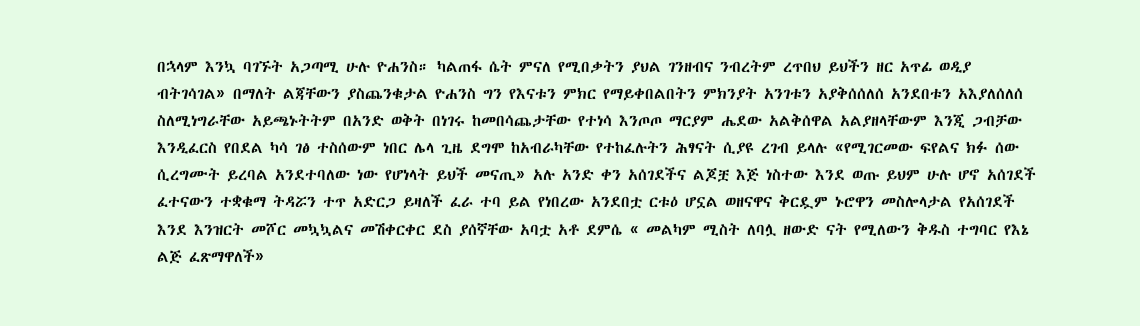በኋላም እንኳ ባገኙት አጋጣሚ ሁሉ ዮሐንስ። ካልጠፋ ሴት ምናለ የሚበቃትን ያህል ገንዘብና ንብረትም ረጥበህ ይህችን ዘር አጥፊ ወዲያ ብትገሳገል» በማለት ልጃቸውን ያስጨንቁታል ዮሐንስ ግን የእናቱን ምክር የማይቀበልበትን ምክንያት አንገቱን አያቅሰሰለሰ አንደበቱን አእያለሰለሰ ስለሚነግራቸው አይጫኑትትም በአንድ ወቅት በነገሩ ከመበሳጨታቸው የተነሳ እንጦጦ ማርያም ሔደው አልቅሰዋል አልያዘላቸውም እንጂ ጋብቻው እንዲፈርስ የበደል ካሳ ገፅ ተስሰውም ነበር ሌላ ጊዜ ደግሞ ከአብራካቸው የተከፈሉትን ሕፃናት ሲያዩ ረገብ ይላሉ «የሚገርመው ፍየልና ክፉ ሰው ሲረግሙት ይረባል አንደተባለው ነው የሆነላት ይህች መናጢ» አሉ አንድ ቀን አሰገደችና ልጆቿ እጅ ነስተው እንደ ወጡ ይህም ሁሉ ሆኖ አሰገደች ፈተናውን ተቋቁማ ትዳሯን ተጥ አድርጋ ይዛለች ፈራ ተባ ይል የነበረው አንደበቷ ርቱዕ ሆኗል ወዘናዋና ቅርዷም ኑሮዋን መስሎላታል የአሰገደች እንደ እንዝርት መሾር መኳኳልና መሽቀርቀር ደስ ያሰኛቸው አባቷ አቶ ደምሴ « መልካም ሚስት ለባሏ ዘውድ ናት የሚለውን ቅዱስ ተግባር የእኔ ልጅ ፈጽማዋለች»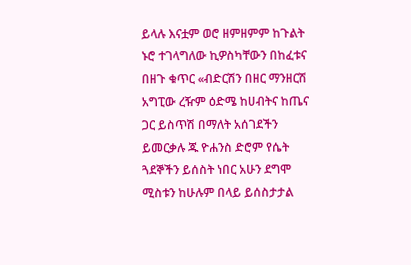ይላሉ እናቷም ወሮ ዘምዘምም ከጉልት ኑሮ ተገላግለው ኪዎስካቸውን በከፈቱና በዘጉ ቁጥር «ብድርሽን በዘር ማንዘርሽ አግፒው ረዥም ዕድሜ ከሀብትና ከጤና ጋር ይስጥሽ በማለት አሰገደችን ይመርቃሉ ጁ ዮሐንስ ድሮም የሴት ጓደኞችን ይሰስት ነበር አሁን ደግሞ ሚስቱን ከሁሉም በላይ ይሰስታታል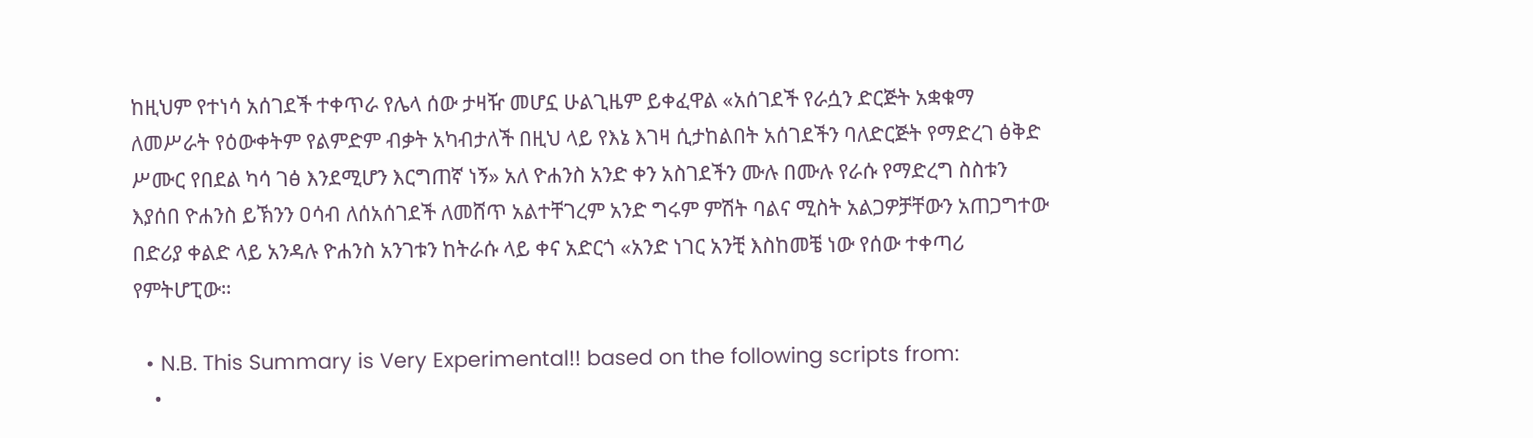ከዚህም የተነሳ አሰገደች ተቀጥራ የሌላ ሰው ታዛዥ መሆኗ ሁልጊዜም ይቀፈዋል «አሰገደች የራሷን ድርጅት አቋቁማ ለመሥራት የዕውቀትም የልምድም ብቃት አካብታለች በዚህ ላይ የእኔ እገዛ ሲታከልበት አሰገደችን ባለድርጅት የማድረገ ፅቅድ ሥሙር የበደል ካሳ ገፅ እንደሚሆን እርግጠኛ ነኝ» አለ ዮሐንስ አንድ ቀን አስገደችን ሙሉ በሙሉ የራሱ የማድረግ ስስቱን እያሰበ ዮሐንስ ይኽንን ዐሳብ ለሰአሰገደች ለመሸጥ አልተቸገረም አንድ ግሩም ምሽት ባልና ሚስት አልጋዎቻቸውን አጠጋግተው በድሪያ ቀልድ ላይ አንዳሉ ዮሐንስ አንገቱን ከትራሱ ላይ ቀና አድርጎ «አንድ ነገር አንቺ እስከመቼ ነው የሰው ተቀጣሪ የምትሆፒው።

  • N.B. This Summary is Very Experimental!! based on the following scripts from:
    •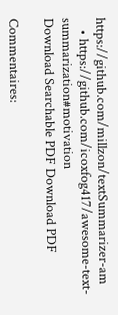https://github.com/millzon/textSummarizer-am
    • https://github.com/icoxfog417/awesome-text-summarization#motivation
Download Searchable PDF Download PDF

Commentaires: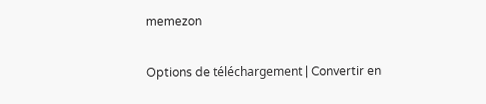memezon

Options de téléchargement | Convertir en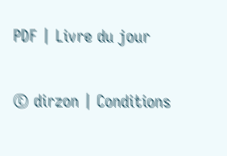PDF | Livre du jour

© dirzon | Conditions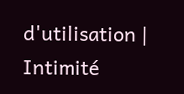d'utilisation | Intimité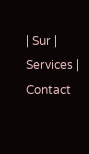| Sur | Services | Contact